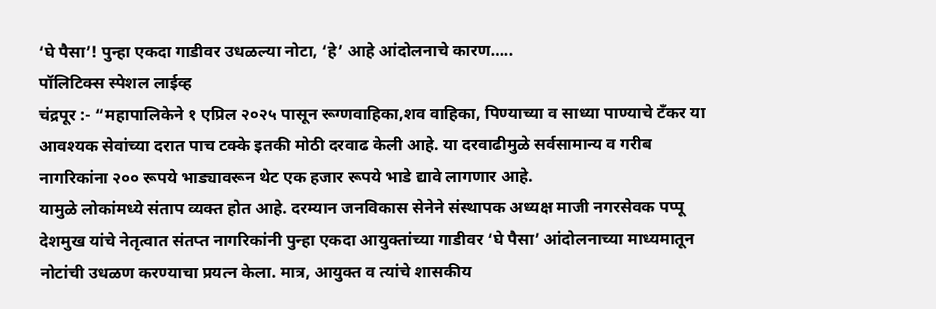‘घे पैसा’! पुन्हा एकदा गाडीवर उधळल्या नोटा, ‘हे’ आहे आंदोलनाचे कारण…..
पॉलिटिक्स स्पेशल लाईव्ह
चंद्रपूर :- “महापालिकेने १ एप्रिल २०२५ पासून रूग्णवाहिका,शव वाहिका, पिण्याच्या व साध्या पाण्याचे टँकर या आवश्यक सेवांच्या दरात पाच टक्के इतकी मोठी दरवाढ केली आहे. या दरवाढीमुळे सर्वसामान्य व गरीब नागरिकांना २०० रूपये भाड्यावरून थेट एक हजार रूपये भाडे द्यावे लागणार आहे.
यामुळे लोकांमध्ये संताप व्यक्त होत आहे. दरम्यान जनविकास सेनेने संस्थापक अध्यक्ष माजी नगरसेवक पप्पू देशमुख यांचे नेतृत्वात संतप्त नागरिकांनी पुन्हा एकदा आयुक्तांच्या गाडीवर ‘घे पैसा’ आंदोलनाच्या माध्यमातून नोटांची उधळण करण्याचा प्रयत्न केला. मात्र, आयुक्त व त्यांचे शासकीय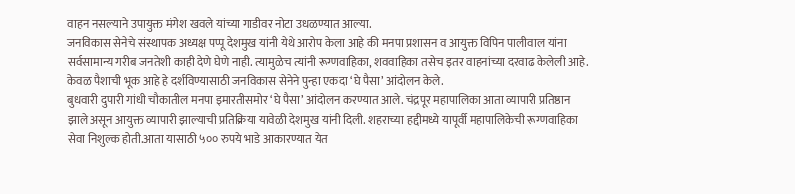वाहन नसल्याने उपायुक्त मंगेश खवले यांच्या गाडीवर नोटा उधळण्यात आल्या.
जनविकास सेनेचे संस्थापक अध्यक्ष पप्पू देशमुख यांनी येथे आरोप केला आहे की मनपा प्रशासन व आयुक्त विपिन पालीवाल यांना सर्वसामान्य गरीब जनतेशी काही देणे घेणे नाही. त्यामुळेच त्यांनी रूग्णवाहिका, शववाहिका तसेच इतर वाहनांच्या दरवाढ केलेली आहे. केवळ पैशाची भूक आहे हे दर्शविण्यासाठी जनविकास सेनेने पुन्हा एकदा ‘घे पैसा’ आंदोलन केले.
बुधवारी दुपारी गांधी चौकातील मनपा इमारतीसमोर ‘घे पैसा’ आंदोलन करण्यात आले. चंद्रपूर महापालिका आता व्यापारी प्रतिष्ठान झाले असून आयुक्त व्यापारी झाल्याची प्रतिक्रिया यावेळी देशमुख यांनी दिली. शहराच्या हद्दीमध्ये यापूर्वी महापालिकेची रूग्णवाहिका सेवा निशुल्क होती.आता यासाठी ५०० रुपये भाडे आकारण्यात येत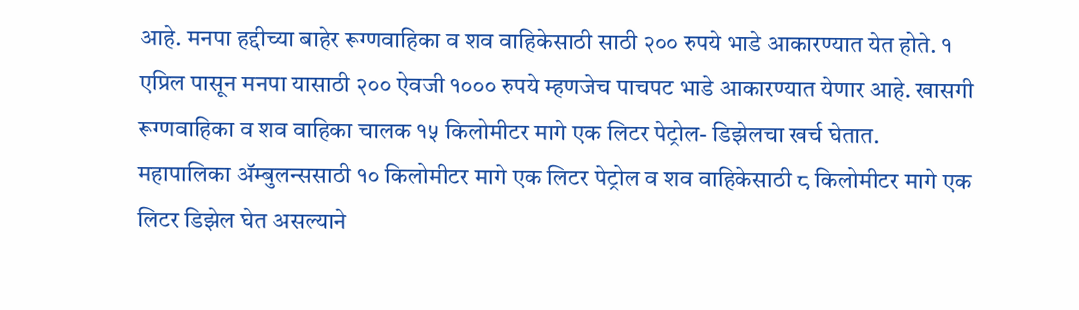आहे. मनपा हद्दीच्या बाहेर रूग्णवाहिका व शव वाहिकेसाठी साठी २०० रुपये भाडे आकारण्यात येत होते. १ एप्रिल पासून मनपा यासाठी २०० ऐवजी १००० रुपये म्हणजेच पाचपट भाडे आकारण्यात येणार आहे. खासगी रूग्णवाहिका व शव वाहिका चालक १५ किलोमीटर मागे एक लिटर पेट्रोल- डिझेलचा खर्च घेतात.
महापालिका ॲम्बुलन्ससाठी १० किलोमीटर मागे एक लिटर पेट्रोल व शव वाहिकेसाठी ८ किलोमीटर मागे एक लिटर डिझेल घेत असल्याने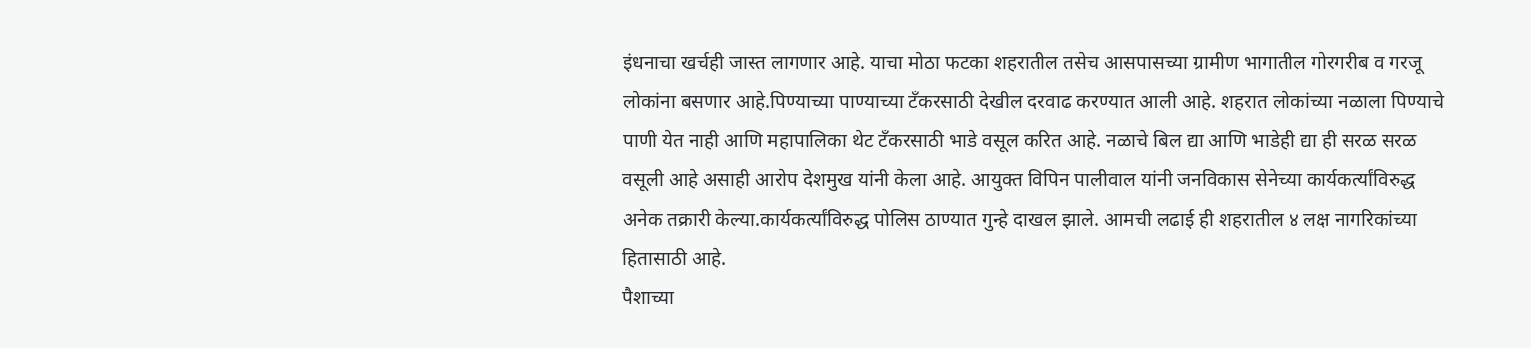इंधनाचा खर्चही जास्त लागणार आहे. याचा मोठा फटका शहरातील तसेच आसपासच्या ग्रामीण भागातील गोरगरीब व गरजू लोकांना बसणार आहे.पिण्याच्या पाण्याच्या टँकरसाठी देखील दरवाढ करण्यात आली आहे. शहरात लोकांच्या नळाला पिण्याचे पाणी येत नाही आणि महापालिका थेट टँकरसाठी भाडे वसूल करित आहे. नळाचे बिल द्या आणि भाडेही द्या ही सरळ सरळ वसूली आहे असाही आरोप देशमुख यांनी केला आहे. आयुक्त विपिन पालीवाल यांनी जनविकास सेनेच्या कार्यकर्त्यांविरुद्ध अनेक तक्रारी केल्या.कार्यकर्त्यांविरुद्ध पोलिस ठाण्यात गुन्हे दाखल झाले. आमची लढाई ही शहरातील ४ लक्ष नागरिकांच्या हितासाठी आहे.
पैशाच्या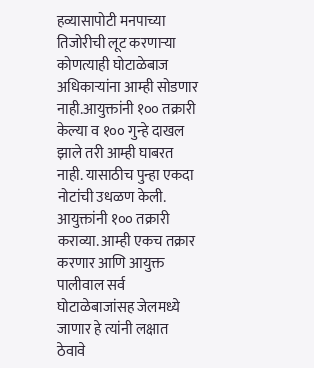हव्यासापोटी मनपाच्या तिजोरीची लूट करणाऱ्या कोणत्याही घोटाळेबाज अधिकाऱ्यांना आम्ही सोडणार नाही.आयुक्तांनी १०० तक्रारी केल्या व १०० गुन्हे दाखल झाले तरी आम्ही घाबरत नाही. यासाठीच पुन्हा एकदा नोटांची उधळण केली. आयुक्तांनी १०० तक्रारी कराव्या. आम्ही एकच तक्रार करणार आणि आयुक्त पालीवाल सर्व घोटाळेबाजांसह जेलमध्ये जाणार हे त्यांनी लक्षात ठेवावे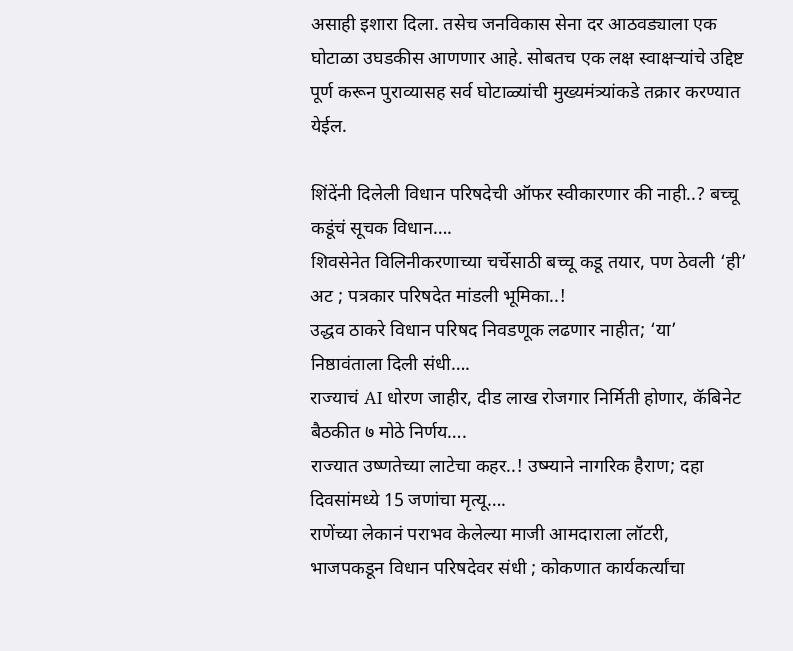असाही इशारा दिला. तसेच जनविकास सेना दर आठवड्याला एक घोटाळा उघडकीस आणणार आहे. सोबतच एक लक्ष स्वाक्षऱ्यांचे उद्दिष्ट पूर्ण करून पुराव्यासह सर्व घोटाळ्यांची मुख्यमंत्र्यांकडे तक्रार करण्यात येईल.

शिंदेंनी दिलेली विधान परिषदेची ऑफर स्वीकारणार की नाही..? बच्चू कडूंचं सूचक विधान….
शिवसेनेत विलिनीकरणाच्या चर्चेसाठी बच्चू कडू तयार, पण ठेवली ‘ही’ अट ; पत्रकार परिषदेत मांडली भूमिका..!
उद्धव ठाकरे विधान परिषद निवडणूक लढणार नाहीत; ‘या’ निष्ठावंताला दिली संधी….
राज्याचं AI धोरण जाहीर, दीड लाख रोजगार निर्मिती होणार, कॅबिनेट बैठकीत ७ मोठे निर्णय….
राज्यात उष्णतेच्या लाटेचा कहर..! उष्म्याने नागरिक हैराण; दहा दिवसांमध्ये 15 जणांचा मृत्यू….
राणेंच्या लेकानं पराभव केलेल्या माजी आमदाराला लॉटरी, भाजपकडून विधान परिषदेवर संधी ; कोकणात कार्यकर्त्यांचा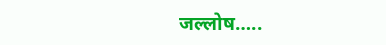जल्लोष…..